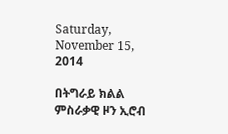Saturday, November 15, 2014

በትግራይ ክልል ምስራቃዊ ዞን ኢሮብ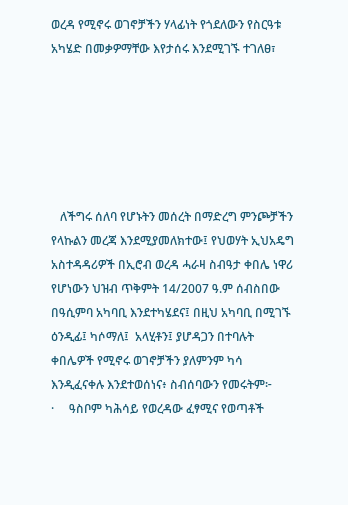ወረዳ የሚኖሩ ወገኖቻችን ሃላፊነት የጎደለውን የስርዓቱ አካሄድ በመቃዎማቸው እየታሰሩ እንደሚገኙ ተገለፀ፣






   ለችግሩ ሰለባ የሆኑትን መሰረት በማድረግ ምንጮቻችን የላኩልን መረጃ እንደሚያመለክተው፤ የህወሃት ኢህአዴግ አስተዳዳሪዎች በኢሮብ ወረዳ ሓራዛ ስብዓታ ቀበሌ ነዋሪ የሆነውን ህዝብ ጥቅምት 14/2007 ዓ.ም ሰብስበው በዓሲምባ አካባቢ እንደተካሄደና፤ በዚህ አካባቢ በሚገኙ ዕንዲፊ፤ ካሶማለ፤  አላሂቶን፤ ያሆዳጋን በተባሉት ቀበሌዎች የሚኖሩ ወገኖቻችን ያለምንም ካሳ እንዲፈናቀሉ እንደተወሰነና፥ ስብሰባውን የመሩትም፦
·     ዓስቦም ካሕሳይ የወረዳው ፈፃሚና የወጣቶች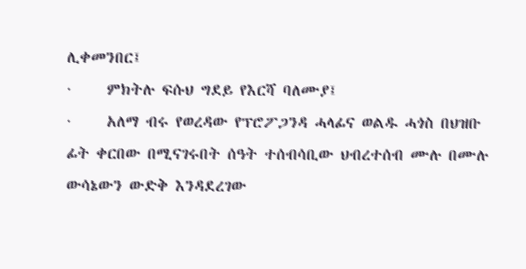ሊቀመንበር፤
·     ምክትሉ ፍሱህ ግደይ የእርሻ ባለሙያ፤
·     አለማ ብሩ የወረዳው የፕሮፖጋንዳ ሓላፊና ወልዱ ሓጎስ በህዝቡ ፊት ቀርበው በሚናገሩበት ሰዓት ተሰብሳቢው ህብረተሰብ ሙሉ በሙሉ ውሳኔውን ውድቅ እንዳደረገው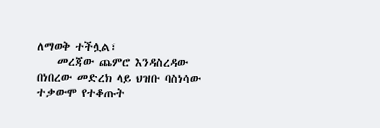ለማወቅ ተችሏል፣
    መረጃው ጨምሮ እንዳስረዳው በነበረው መድረክ ላይ ህዝቡ ባስነሳው ተቃውሞ የተቆጡት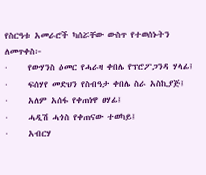የስርዓቱ አመራሮች ካሰሯቸው ውስጥ የተወሰኑትን ለመጥቀስ፦
·     የውሃንስ ዕመር የሓራዛ ቀበሌ የፕሮፖጋንዳ ሃላፊ፤
·     ፍሰሃየ መድህን የስብዓታ ቀበሌ ስራ አስኪያጅ፤
·     አለም አሰፋ የቀጠነዋ ፀሃፊ፤
·     ሓዲሽ ሓጎስ የቀጠናው ተወካይ፤
·     አብርሃ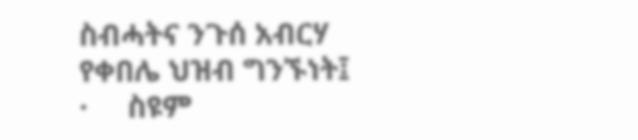ስብሓትና ንጉሰ አብርሃ የቀበሌ ህዝብ ግንኙነት፤
·     ስዩም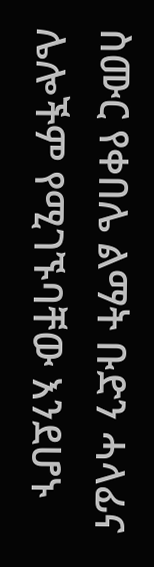ስሙር የቀበሌ ልማት ቡድን ሓላፊና ሌሎችም የሚገኙባቸው እንደሆኑ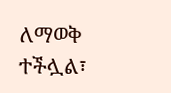ለማወቅ ተችሏል፣